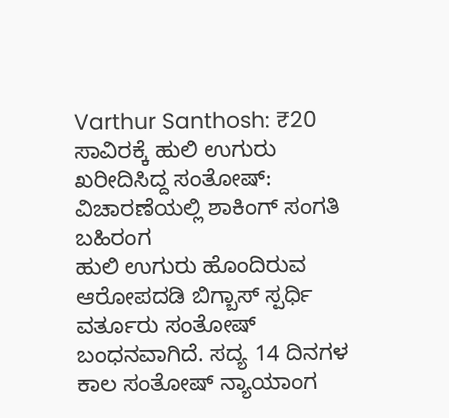Varthur Santhosh: ₹20 ಸಾವಿರಕ್ಕೆ ಹುಲಿ ಉಗುರು ಖರೀದಿಸಿದ್ದ ಸಂತೋಷ್: ವಿಚಾರಣೆಯಲ್ಲಿ ಶಾಕಿಂಗ್ ಸಂಗತಿ ಬಹಿರಂಗ
ಹುಲಿ ಉಗುರು ಹೊಂದಿರುವ ಆರೋಪದಡಿ ಬಿಗ್ಬಾಸ್ ಸ್ಪರ್ಧಿ ವರ್ತೂರು ಸಂತೋಷ್ ಬಂಧನವಾಗಿದೆ. ಸದ್ಯ 14 ದಿನಗಳ ಕಾಲ ಸಂತೋಷ್ ನ್ಯಾಯಾಂಗ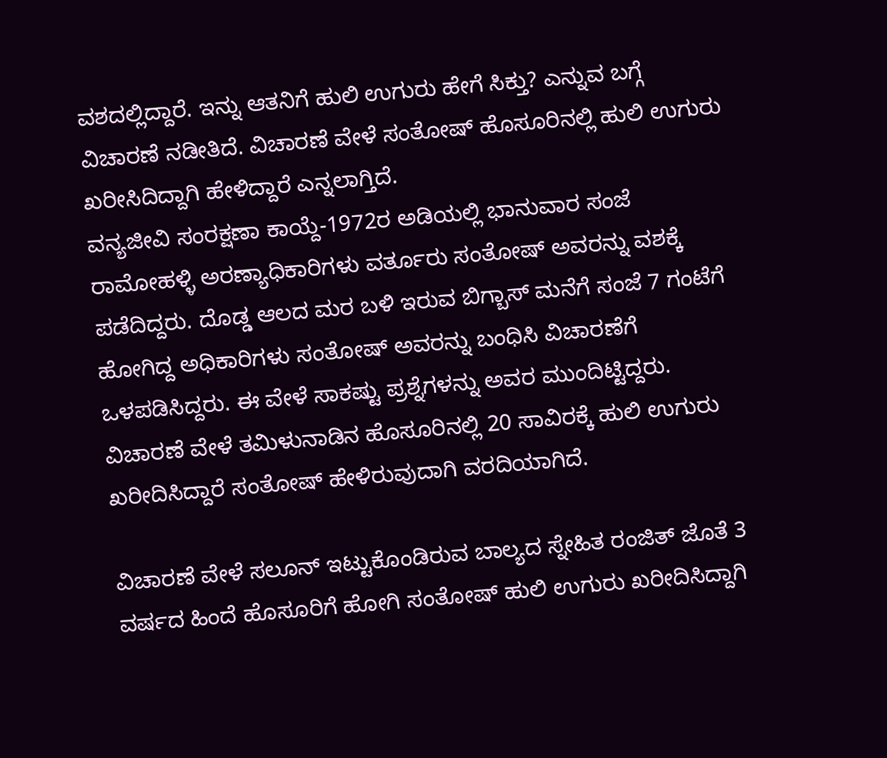ವಶದಲ್ಲಿದ್ದಾರೆ. ಇನ್ನು ಆತನಿಗೆ ಹುಲಿ ಉಗುರು ಹೇಗೆ ಸಿಕ್ತು? ಎನ್ನುವ ಬಗ್ಗೆ ವಿಚಾರಣೆ ನಡೀತಿದೆ. ವಿಚಾರಣೆ ವೇಳೆ ಸಂತೋಷ್ ಹೊಸೂರಿನಲ್ಲಿ ಹುಲಿ ಉಗುರು ಖರೀಸಿದಿದ್ದಾಗಿ ಹೇಳಿದ್ದಾರೆ ಎನ್ನಲಾಗ್ತಿದೆ.
ವನ್ಯಜೀವಿ ಸಂರಕ್ಷಣಾ ಕಾಯ್ದೆ-1972ರ ಅಡಿಯಲ್ಲಿ ಭಾನುವಾರ ಸಂಜೆ ರಾಮೋಹಳ್ಳಿ ಅರಣ್ಯಾಧಿಕಾರಿಗಳು ವರ್ತೂರು ಸಂತೋಷ್ ಅವರನ್ನು ವಶಕ್ಕೆ ಪಡೆದಿದ್ದರು. ದೊಡ್ಡ ಆಲದ ಮರ ಬಳಿ ಇರುವ ಬಿಗ್ಬಾಸ್ ಮನೆಗೆ ಸಂಜೆ 7 ಗಂಟೆಗೆ ಹೋಗಿದ್ದ ಅಧಿಕಾರಿಗಳು ಸಂತೋಷ್ ಅವರನ್ನು ಬಂಧಿಸಿ ವಿಚಾರಣೆಗೆ ಒಳಪಡಿಸಿದ್ದರು. ಈ ವೇಳೆ ಸಾಕಷ್ಟು ಪ್ರಶ್ನೆಗಳನ್ನು ಅವರ ಮುಂದಿಟ್ಟಿದ್ದರು. ವಿಚಾರಣೆ ವೇಳೆ ತಮಿಳುನಾಡಿನ ಹೊಸೂರಿನಲ್ಲಿ 20 ಸಾವಿರಕ್ಕೆ ಹುಲಿ ಉಗುರು ಖರೀದಿಸಿದ್ದಾರೆ ಸಂತೋಷ್ ಹೇಳಿರುವುದಾಗಿ ವರದಿಯಾಗಿದೆ.

ವಿಚಾರಣೆ ವೇಳೆ ಸಲೂನ್ ಇಟ್ಟುಕೊಂಡಿರುವ ಬಾಲ್ಯದ ಸ್ನೇಹಿತ ರಂಜಿತ್ ಜೊತೆ 3 ವರ್ಷದ ಹಿಂದೆ ಹೊಸೂರಿಗೆ ಹೋಗಿ ಸಂತೋಷ್ ಹುಲಿ ಉಗುರು ಖರೀದಿಸಿದ್ದಾಗಿ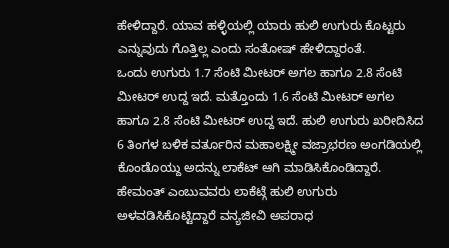ಹೇಳಿದ್ದಾರೆ. ಯಾವ ಹಳ್ಳಿಯಲ್ಲಿ ಯಾರು ಹುಲಿ ಉಗುರು ಕೊಟ್ಟರು ಎನ್ನುವುದು ಗೊತ್ತಿಲ್ಲ ಎಂದು ಸಂತೋಷ್ ಹೇಳಿದ್ದಾರಂತೆ.
ಒಂದು ಉಗುರು 1.7 ಸೆಂಟಿ ಮೀಟರ್ ಅಗಲ ಹಾಗೂ 2.8 ಸೆಂಟಿ ಮೀಟರ್ ಉದ್ದ ಇದೆ. ಮತ್ತೊಂದು 1.6 ಸೆಂಟಿ ಮೀಟರ್ ಅಗಲ ಹಾಗೂ 2.8 ಸೆಂಟಿ ಮೀಟರ್ ಉದ್ದ ಇದೆ. ಹುಲಿ ಉಗುರು ಖರೀದಿಸಿದ 6 ತಿಂಗಳ ಬಳಿಕ ವರ್ತೂರಿನ ಮಹಾಲಕ್ಷ್ಮೀ ವಜ್ರಾಭರಣ ಅಂಗಡಿಯಲ್ಲಿ ಕೊಂಡೊಯ್ದು ಅದನ್ನು ಲಾಕೆಟ್ ಆಗಿ ಮಾಡಿಸಿಕೊಂಡಿದ್ದಾರೆ. ಹೇಮಂತ್ ಎಂಬುವವರು ಲಾಕೆಟ್ಗೆ ಹುಲಿ ಉಗುರು ಅಳವಡಿಸಿಕೊಟ್ಟಿದ್ದಾರೆ ವನ್ಯಜೀವಿ ಅಪರಾಧ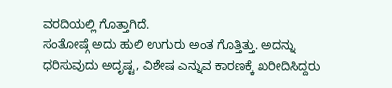ವರದಿಯಲ್ಲಿ ಗೊತ್ತಾಗಿದೆ.
ಸಂತೋಷ್ಗೆ ಅದು ಹುಲಿ ಉಗುರು ಅಂತ ಗೊತ್ತಿತ್ತು. ಅದನ್ನು ಧರಿಸುವುದು ಅದೃಷ್ಟ, ವಿಶೇಷ ಎನ್ನುವ ಕಾರಣಕ್ಕೆ ಖರೀದಿಸಿದ್ದರು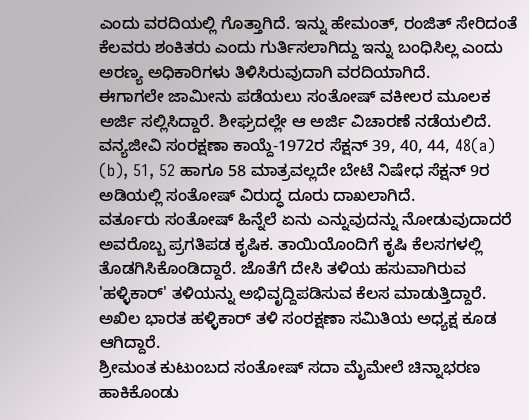ಎಂದು ವರದಿಯಲ್ಲಿ ಗೊತ್ತಾಗಿದೆ. ಇನ್ನು ಹೇಮಂತ್, ರಂಜಿತ್ ಸೇರಿದಂತೆ ಕೆಲವರು ಶಂಕಿತರು ಎಂದು ಗುರ್ತಿಸಲಾಗಿದ್ದು ಇನ್ನು ಬಂಧಿಸಿಲ್ಲ ಎಂದು ಅರಣ್ಯ ಅಧಿಕಾರಿಗಳು ತಿಳಿಸಿರುವುದಾಗಿ ವರದಿಯಾಗಿದೆ.
ಈಗಾಗಲೇ ಜಾಮೀನು ಪಡೆಯಲು ಸಂತೋಷ್ ವಕೀಲರ ಮೂಲಕ ಅರ್ಜಿ ಸಲ್ಲಿಸಿದ್ದಾರೆ. ಶೀಘ್ರದಲ್ಲೇ ಆ ಅರ್ಜಿ ವಿಚಾರಣೆ ನಡೆಯಲಿದೆ. ವನ್ಯಜೀವಿ ಸಂರಕ್ಷಣಾ ಕಾಯ್ದೆ-1972ರ ಸೆಕ್ಷನ್ 39, 40, 44, 48(a) (b), 51, 52 ಹಾಗೂ 58 ಮಾತ್ರವಲ್ಲದೇ ಬೇಟೆ ನಿಷೇಧ ಸೆಕ್ಷನ್ 9ರ ಅಡಿಯಲ್ಲಿ ಸಂತೋಷ್ ವಿರುದ್ಧ ದೂರು ದಾಖಲಾಗಿದೆ.
ವರ್ತೂರು ಸಂತೋಷ್ ಹಿನ್ನೆಲೆ ಏನು ಎನ್ನುವುದನ್ನು ನೋಡುವುದಾದರೆ ಅವರೊಬ್ಬ ಪ್ರಗತಿಪಡ ಕೃಷಿಕ. ತಾಯಿಯೊಂದಿಗೆ ಕೃಷಿ ಕೆಲಸಗಳಲ್ಲಿ ತೊಡಗಿಸಿಕೊಂಡಿದ್ದಾರೆ. ಜೊತೆಗೆ ದೇಸಿ ತಳಿಯ ಹಸುವಾಗಿರುವ 'ಹಳ್ಳಿಕಾರ್' ತಳಿಯನ್ನು ಅಭಿವೃದ್ದಿಪಡಿಸುವ ಕೆಲಸ ಮಾಡುತ್ತಿದ್ದಾರೆ. ಅಖಿಲ ಭಾರತ ಹಳ್ಳಿಕಾರ್ ತಳಿ ಸಂರಕ್ಷಣಾ ಸಮಿತಿಯ ಅಧ್ಯಕ್ಷ ಕೂಡ ಆಗಿದ್ದಾರೆ.
ಶ್ರೀಮಂತ ಕುಟುಂಬದ ಸಂತೋಷ್ ಸದಾ ಮೈಮೇಲೆ ಚಿನ್ನಾಭರಣ ಹಾಕಿಕೊಂಡು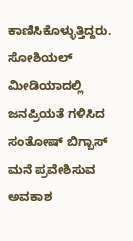ಕಾಣಿಸಿಕೊಳ್ಳುತ್ತಿದ್ದರು. ಸೋಶಿಯಲ್ ಮೀಡಿಯಾದಲ್ಲಿ ಜನಪ್ರಿಯತೆ ಗಳಿಸಿದ ಸಂತೋಷ್ ಬಿಗ್ಬಾಸ್ ಮನೆ ಪ್ರವೇಶಿಸುವ ಅವಕಾಶ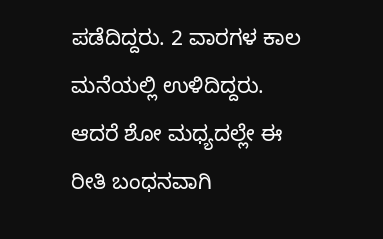ಪಡೆದಿದ್ದರು. 2 ವಾರಗಳ ಕಾಲ ಮನೆಯಲ್ಲಿ ಉಳಿದಿದ್ದರು. ಆದರೆ ಶೋ ಮಧ್ಯದಲ್ಲೇ ಈ ರೀತಿ ಬಂಧನವಾಗಿ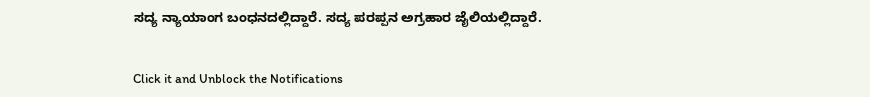ಸದ್ಯ ನ್ಯಾಯಾಂಗ ಬಂಧನದಲ್ಲಿದ್ದಾರೆ. ಸದ್ಯ ಪರಪ್ಪನ ಅಗ್ರಹಾರ ಜೈಲಿಯಲ್ಲಿದ್ದಾರೆ.


Click it and Unblock the Notifications